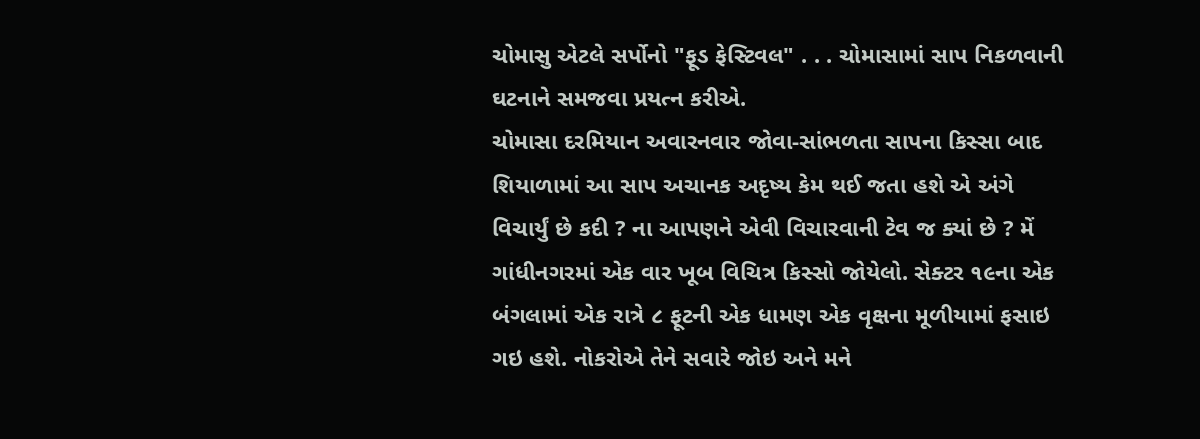ચોમાસુ એટલે સર્પોનો "ફૂડ ફેસ્ટિવલ" . . . ચોમાસામાં સાપ નિકળવાની ઘટનાને સમજવા પ્રયત્ન કરીએ.
ચોમાસા દરમિયાન અવારનવાર જોવા-સાંભળતા સાપના કિસ્સા બાદ શિયાળામાં આ સાપ અચાનક અદૃષ્ય કેમ થઈ જતા હશે એ અંગે વિચાર્યું છે કદી ? ના આપણને એવી વિચારવાની ટેવ જ ક્યાં છે ? મેં ગાંધીનગરમાં એક વાર ખૂબ વિચિત્ર કિસ્સો જોયેલો. સેક્ટર ૧૯ના એક બંગલામાં એક રાત્રે ૮ ફૂટની એક ધામણ એક વૃક્ષના મૂળીયામાં ફસાઇ ગઇ હશે. નોકરોએ તેને સવારે જોઇ અને મને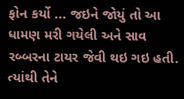ફોન કર્યો ... જઇને જોયું તો આ ધામણ મરી ગયેલી અને સાવ રબ્બરના ટાયર જેવી થઇ ગઇ હતી. ત્યાંથી તેને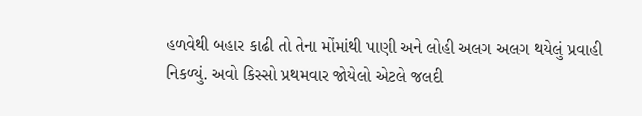હળવેથી બહાર કાઢી તો તેના મોંમાંથી પાણી અને લોહી અલગ અલગ થયેલું પ્રવાહી નિકળ્યું. અવો કિસ્સો પ્રથમવાર જોયેલો એટલે જલદી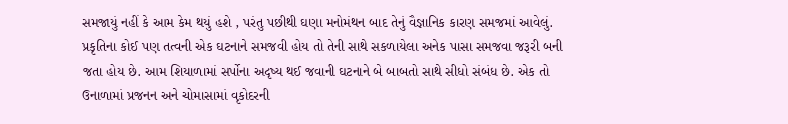સમજાયું નહીં કે આમ કેમ થયું હશે , પરંતુ પછીથી ઘણા મનોમંથન બાદ તેનું વૈજ્ઞાનિક કારણ સમજમાં આવેલું. પ્રકૃતિના કોઈ પણ તત્વની એક ઘટનાને સમજવી હોય તો તેની સાથે સકળાયેલા અનેક પાસા સમજવા જરૂરી બની જતા હોય છે. આમ શિયાળામાં સર્પોના અદૃષ્ય થઈ જવાની ઘટનાને બે બાબતો સાથે સીધો સંબંધ છે. એક તો ઉનાળામાં પ્રજનન અને ચોમાસામાં વૃકોદરની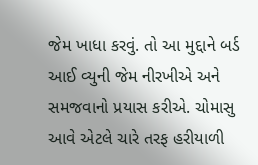જેમ ખાધા કરવું. તો આ મુદ્દાને બર્ડ આઈ વ્યુની જેમ નીરખીએ અને સમજવાનો પ્રયાસ કરીએ. ચોમાસુ આવે એટલે ચારે તરફ હરીયાળી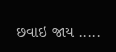છવાઇ જાય .....